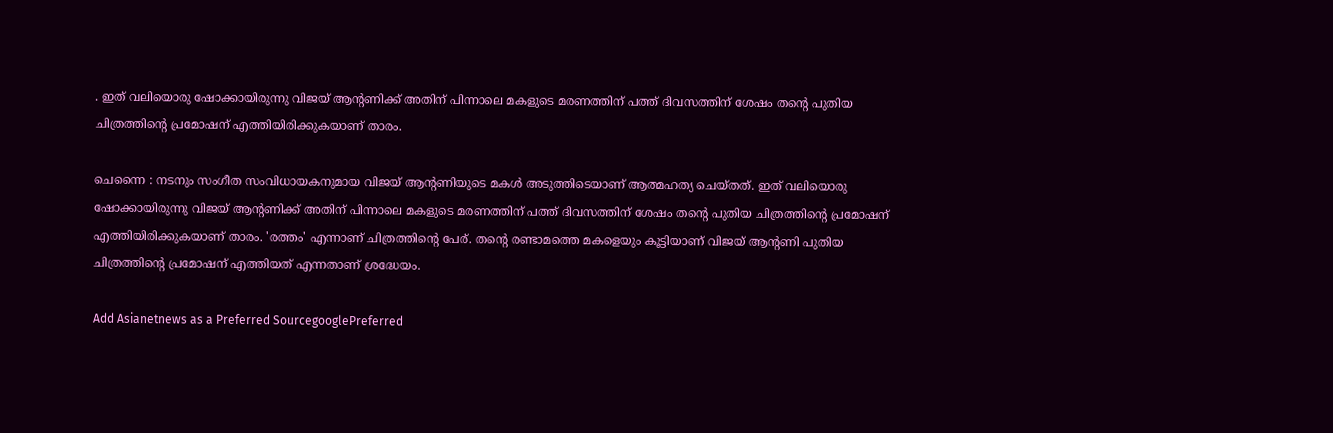. ഇത് വലിയൊരു ഷോക്കായിരുന്നു വിജയ് ആന്‍റണിക്ക് അതിന് പിന്നാലെ മകളുടെ മരണത്തിന് പത്ത് ദിവസത്തിന് ശേഷം തന്‍റെ പുതിയ ചിത്രത്തിന്‍റെ പ്രമോഷന് എത്തിയിരിക്കുകയാണ് താരം.

ചെന്നൈ : നടനും സംഗീത സംവിധായകനുമായ വിജയ് ആന്‍റണിയുടെ മകള്‍ അടുത്തിടെയാണ് ആത്മഹത്യ ചെയ്തത്. ഇത് വലിയൊരു ഷോക്കായിരുന്നു വിജയ് ആന്‍റണിക്ക് അതിന് പിന്നാലെ മകളുടെ മരണത്തിന് പത്ത് ദിവസത്തിന് ശേഷം തന്‍റെ പുതിയ ചിത്രത്തിന്‍റെ പ്രമോഷന് എത്തിയിരിക്കുകയാണ് താരം. 'രത്തം' എന്നാണ് ചിത്രത്തിന്‍റെ പേര്. തന്‍റെ രണ്ടാമത്തെ മകളെയും കൂട്ടിയാണ് വിജയ് ആന്‍റണി പുതിയ ചിത്രത്തിന്‍റെ പ്രമോഷന് എത്തിയത് എന്നതാണ് ശ്രദ്ധേയം.

Add Asianetnews as a Preferred SourcegooglePreferred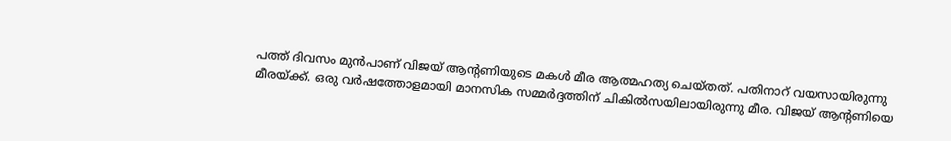പത്ത് ദിവസം മുന്‍പാണ് വിജയ് ആന്‍റണിയുടെ മകള്‍ മീര ആത്മഹത്യ ചെയ്തത്. പതിനാറ് വയസായിരുന്നു മീരയ്ക്ക്. ഒരു വര്‍ഷത്തോളമായി മാനസിക സമ്മര്‍ദ്ദത്തിന് ചികില്‍സയിലായിരുന്നു മീര. വിജയ് ആന്‍റണിയെ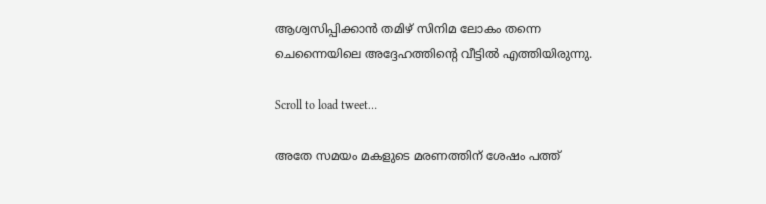ആശ്വസിപ്പിക്കാന്‍ തമിഴ് സിനിമ ലോകം തന്നെ ചെന്നൈയിലെ അദ്ദേഹത്തിന്‍റെ വീട്ടില്‍ എത്തിയിരുന്നു.

Scroll to load tweet…

അതേ സമയം മകളുടെ മരണത്തിന് ശേഷം പത്ത്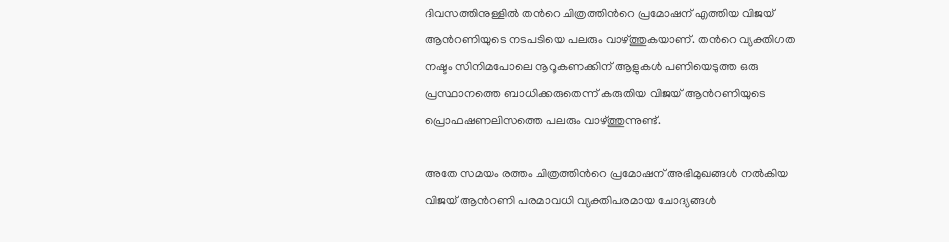ദിവസത്തിനുള്ളില്‍ തന്‍റെ ചിത്രത്തിന്‍റെ പ്രമോഷന് എത്തിയ വിജയ് ആന്‍റണിയുടെ നടപടിയെ പലരും വാഴ്ത്തുകയാണ്. തന്‍റെ വ്യക്തിഗത നഷ്ടം സിനിമപോലെ നൂറൂകണക്കിന് ആളുകള്‍ പണിയെടുത്ത ഒരു പ്രസ്ഥാനത്തെ ബാധിക്കരുതെന്ന് കരുതിയ വിജയ് ആന്‍റണിയുടെ പ്രൊഫഷണലിസത്തെ പലരും വാഴ്ത്തുന്നുണ്ട്.

അതേ സമയം രത്തം ചിത്രത്തിന്‍റെ പ്രമോഷന് അഭിമുഖങ്ങള്‍ നല്‍കിയ വിജയ് ആന്‍റണി പരമാവധി വ്യക്തിപരമായ ചോദ്യങ്ങള്‍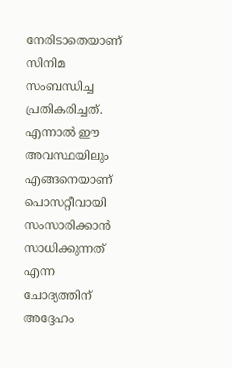നേരിടാതെയാണ് സിനിമ സംബന്ധിച്ച പ്രതികരിച്ചത്. എന്നാല്‍ ഈ അവസ്ഥയിലും എങ്ങനെയാണ് പൊസറ്റീവായി സംസാരിക്കാന്‍ സാധിക്കുന്നത് എന്ന ചോദ്യത്തിന് അദ്ദേഹം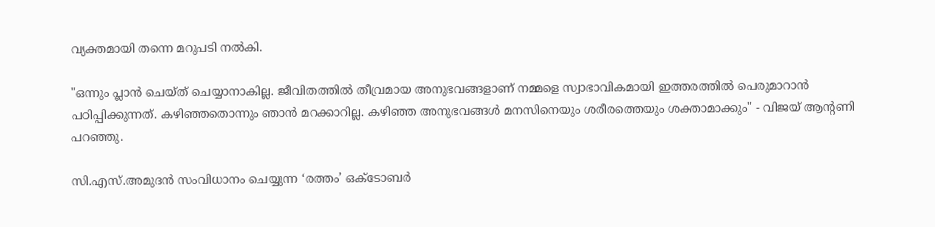വ്യക്തമായി തന്നെ മറുപടി നല്‍കി.

"ഒന്നും പ്ലാന്‍ ചെയ്ത് ചെയ്യാനാകില്ല. ജീവിതത്തില്‍ തീവ്രമായ അനുഭവങ്ങളാണ് നമ്മളെ സ്വാഭാവികമായി ഇത്തരത്തില്‍ പെരുമാറാന്‍ പഠിപ്പിക്കുന്നത്. കഴിഞ്ഞതൊന്നും ഞാന്‍ മറക്കാറില്ല. കഴിഞ്ഞ അനുഭവങ്ങള്‍ മനസിനെയും ശരീരത്തെയും ശക്താമാക്കും" - വിജയ് ആന്‍റണി പറഞ്ഞു.

സി.എസ്.അമുദൻ സംവിധാനം ചെയ്യുന്ന ‘രത്തം’ ഒക്ടോബർ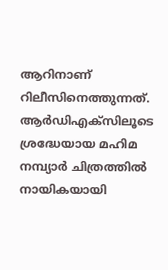ആറിനാണ് റിലീസിനെത്തുന്നത്. ആര്‍ഡിഎക്സിലൂടെ ശ്രദ്ധേയായ മഹിമ നമ്പ്യാര്‍ ചിത്രത്തില്‍ നായികയായി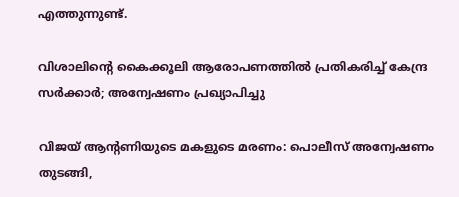എത്തുന്നുണ്ട്.

വിശാലിന്‍റെ കൈക്കൂലി ആരോപണത്തില്‍ പ്രതികരിച്ച് കേന്ദ്ര സര്‍ക്കാര്‍; അന്വേഷണം പ്രഖ്യാപിച്ചു

വിജയ് ആന്‍റണിയുടെ മകളുടെ മരണം: പൊലീസ് അന്വേഷണം തുടങ്ങി,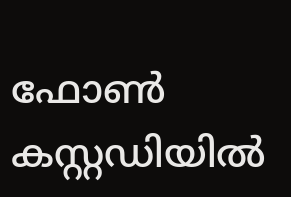ഫോണ്‍ കസ്റ്റഡിയില്‍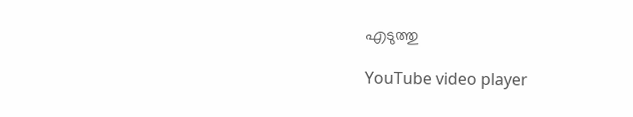എടുത്തു

YouTube video player